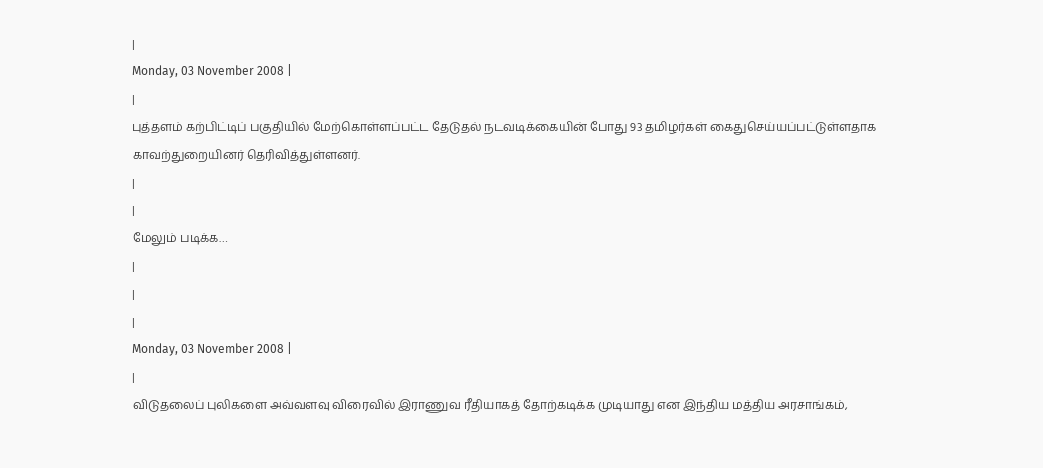|
Monday, 03 November 2008 |
|
புத்தளம் கற்பிட்டிப் பகுதியில் மேற்கொள்ளப்பட்ட தேடுதல் நடவடிக்கையின் போது 93 தமிழர்கள் கைதுசெய்யப்பட்டுள்ளதாக காவற்துறையினர் தெரிவித்துள்ளனர்.
|
|
மேலும் படிக்க…
|
|
|
Monday, 03 November 2008 |
|
விடுதலைப் புலிகளை அவ்வளவு விரைவில் இராணுவ ரீதியாகத் தோற்கடிக்க முடியாது என இந்திய மத்திய அரசாங்கம்,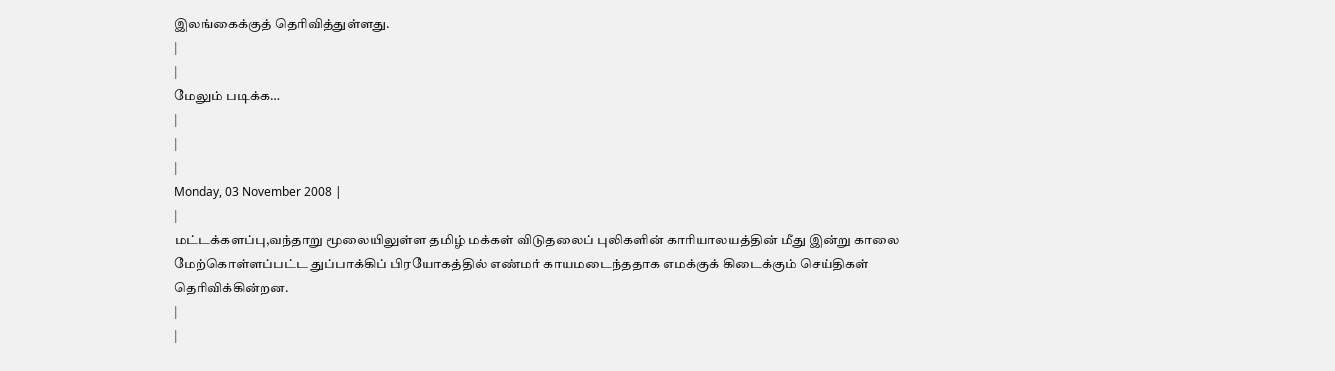இலங்கைக்குத் தெரிவித்துள்ளது.
|
|
மேலும் படிக்க…
|
|
|
Monday, 03 November 2008 |
|
மட்டக்களப்பு,வந்தாறு மூலையிலுள்ள தமிழ் மக்கள் விடுதலைப் புலிகளின் காரியாலயத்தின் மீது இன்று காலை மேற்கொள்ளப்பட்ட துப்பாக்கிப் பிரயோகத்தில் எண்மர் காயமடைந்ததாக எமக்குக் கிடைக்கும் செய்திகள் தெரிவிக்கின்றன.
|
|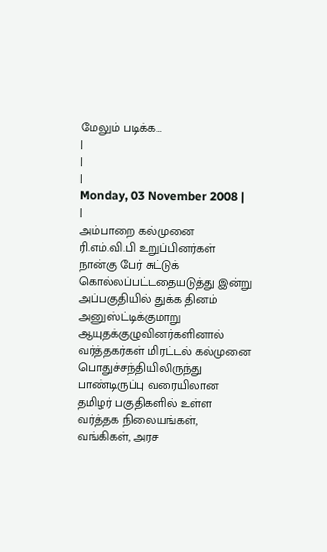மேலும் படிக்க…
|
|
|
Monday, 03 November 2008 |
|
அம்பாறை கல்முனை ரி.எம்.வி.பி உறுப்பினர்கள் நான்கு பேர் சுட்டுக் கொல்லப்பட்டதையடுத்து இன்று அப்பகுதியில் துக்க தினம் அனுஸ்ட்டிக்குமாறு ஆயுதக்குழுவினர்களினால் வர்த்தகர்கள் மிரட்டல் கல்முனை பொதுச்சந்தியிலிருந்து பாண்டிருப்பு வரையிலான தமிழர் பகுதிகளில் உள்ள வர்த்தக நிலையங்கள், வங்கிகள், அரச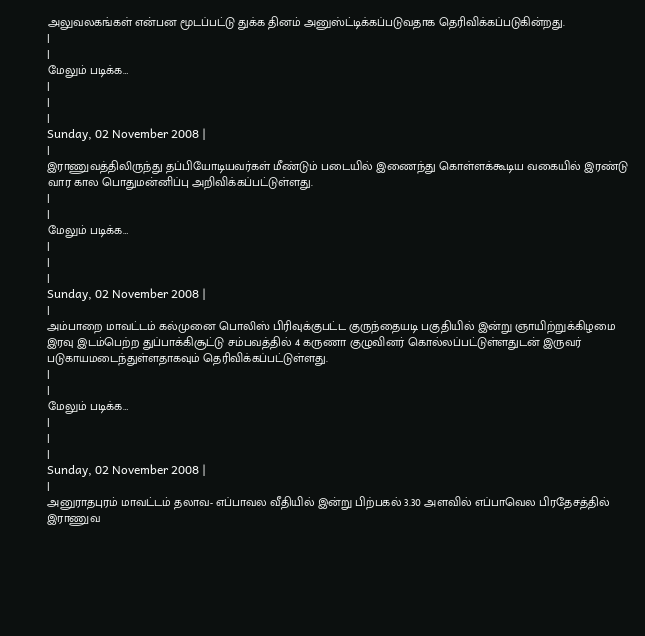அலுவலகங்கள் என்பன மூடப்பட்டு துக்க தினம் அனுஸ்ட்டிக்கப்படுவதாக தெரிவிக்கப்படுகின்றது.
|
|
மேலும் படிக்க…
|
|
|
Sunday, 02 November 2008 |
|
இராணுவத்திலிருந்து தப்பியோடியவர்கள் மீண்டும் படையில் இணைந்து கொள்ளக்கூடிய வகையில் இரண்டு வார கால பொதுமன்னிப்பு அறிவிக்கப்பட்டுள்ளது.
|
|
மேலும் படிக்க…
|
|
|
Sunday, 02 November 2008 |
|
அம்பாறை மாவட்டம் கல்முனை பொலிஸ் பிரிவுக்குபட்ட குருந்தையடி பகுதியில் இன்று ஞாயிற்றுக்கிழமை இரவு இடம்பெற்ற துப்பாக்கிசூட்டு சம்பவத்தில் 4 கருணா குழுவினர் கொல்லப்பட்டுள்ளதுடன் இருவர் படுகாயமடைந்துள்ளதாகவும் தெரிவிக்கப்பட்டுள்ளது.
|
|
மேலும் படிக்க…
|
|
|
Sunday, 02 November 2008 |
|
அனுராதபுரம் மாவட்டம் தலாவ- எப்பாவல வீதியில் இன்று பிற்பகல் 3.30 அளவில் எப்பாவெல பிரதேசத்தில் இராணுவ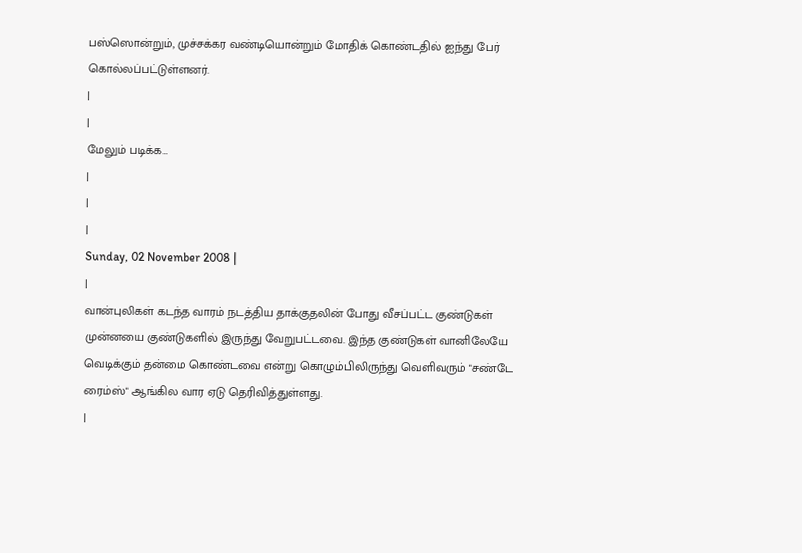பஸ்ஸொன்றும், முச்சக்கர வண்டியொன்றும் மோதிக் கொண்டதில் ஐந்து பேர் கொல்லப்பட்டுள்ளனர்.
|
|
மேலும் படிக்க…
|
|
|
Sunday, 02 November 2008 |
|
வான்புலிகள் கடந்த வாரம் நடத்திய தாக்குதலின் போது வீசப்பட்ட குண்டுகள் முன்னயை குண்டுகளில் இருந்து வேறுபட்டவை. இந்த குண்டுகள் வானிலேயே வெடிக்கும் தன்மை கொண்டவை என்று கொழும்பிலிருந்து வெளிவரும் "சண்டே ரைம்ஸ்" ஆங்கில வார ஏடு தெரிவித்துள்ளது.
|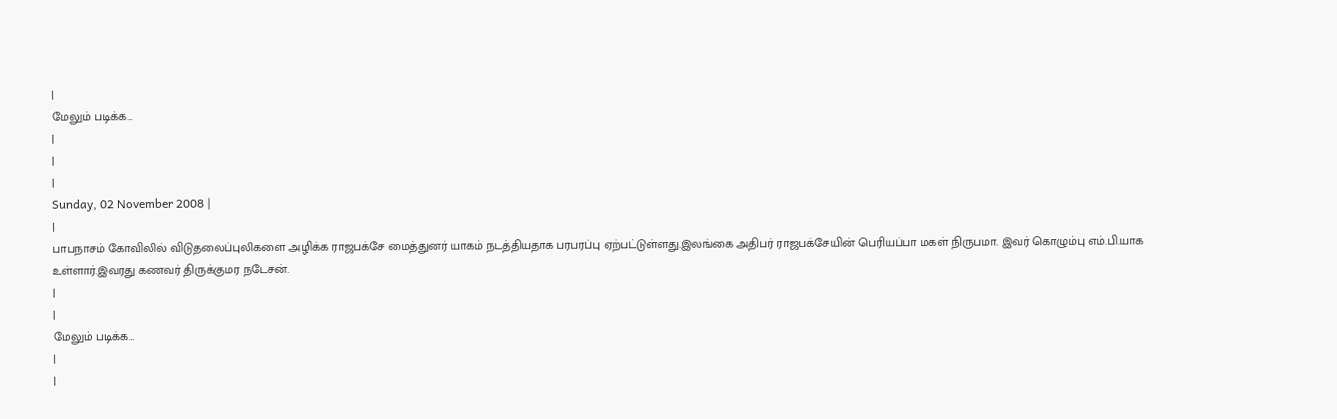|
மேலும் படிக்க…
|
|
|
Sunday, 02 November 2008 |
|
பாபநாசம் கோவிலில் விடுதலைப்புலிகளை அழிக்க ராஜபக்சே மைத்துனர் யாகம் நடத்தியதாக பரபரப்பு ஏற்பட்டுள்ளது.இலங்கை அதிபர் ராஜபக்சேயின் பெரியப்பா மகள் நிருபமா. இவர் கொழும்பு எம்.பி.யாக உள்ளார்.இவரது கணவர் திருக்குமர நடேசன்.
|
|
மேலும் படிக்க…
|
|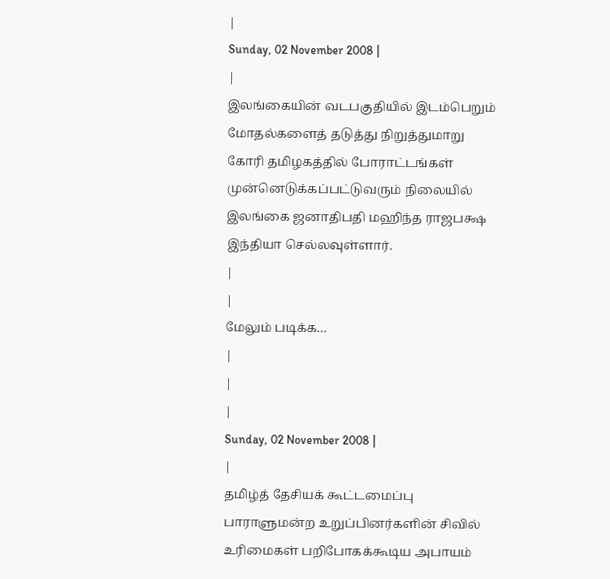|
Sunday, 02 November 2008 |
|
இலங்கையின் வடபகுதியில் இடம்பெறும் மோதல்களைத் தடுத்து நிறுத்துமாறு கோரி தமிழகத்தில் போராட்டங்கள் முன்னெடுக்கப்பட்டுவரும் நிலையில் இலங்கை ஜனாதிபதி மஹிந்த ராஜபக்ஷ இந்தியா செல்லவுள்ளார்.
|
|
மேலும் படிக்க…
|
|
|
Sunday, 02 November 2008 |
|
தமிழ்த் தேசியக் கூட்டமைப்பு பாராளுமன்ற உறுப்பினர்களின் சிவில் உரிமைகள் பறிபோகக்கூடிய அபாயம்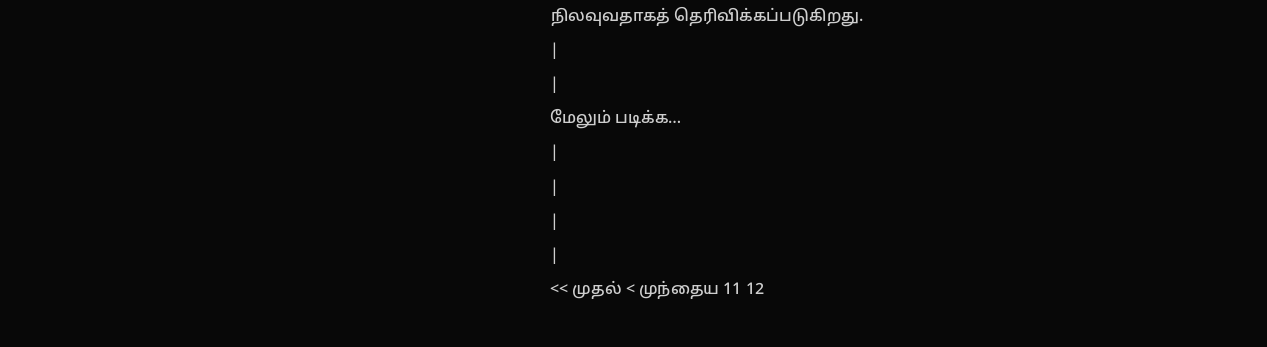நிலவுவதாகத் தெரிவிக்கப்படுகிறது.
|
|
மேலும் படிக்க…
|
|
|
|
<< முதல் < முந்தைய 11 12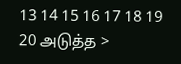13 14 15 16 17 18 19 20 அடுத்த >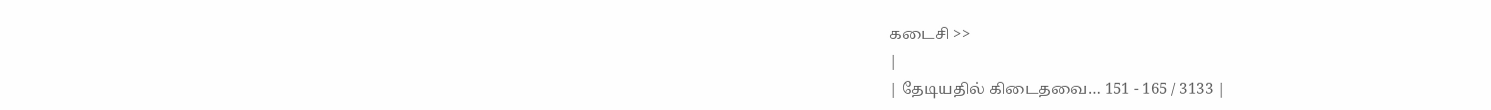கடைசி >>
|
| தேடியதில் கிடைதவை… 151 - 165 / 3133 |